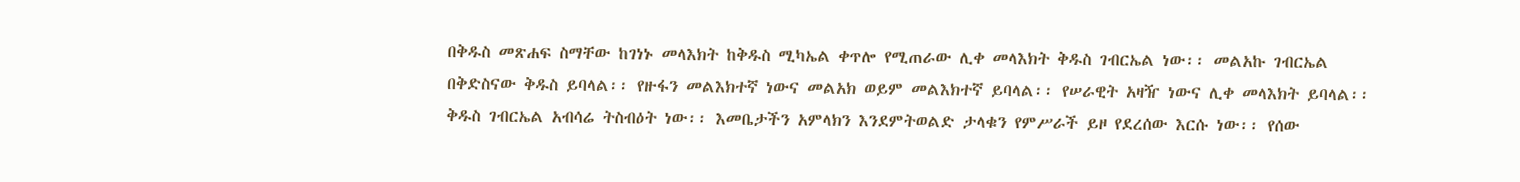በቅዱስ መጽሐፍ ስማቸው ከገነኑ መላእክት ከቅዱስ ሚካኤል ቀጥሎ የሚጠራው ሊቀ መላእክት ቅዱስ ገብርኤል ነው፡፡ መልአኩ ገብርኤል በቅድስናው ቅዱስ ይባላል፡፡ የዙፋን መልእክተኛ ነውና መልአክ ወይም መልእክተኛ ይባላል፡፡ የሠራዊት አዛዥ ነውና ሊቀ መላእክት ይባላል፡፡ ቅዱስ ገብርኤል አብሳሬ ትስብዕት ነው፡፡ እመቤታችን አምላክን እንደምትወልድ ታላቁን የምሥራች ይዞ የደረሰው እርሱ ነው፡፡ የሰው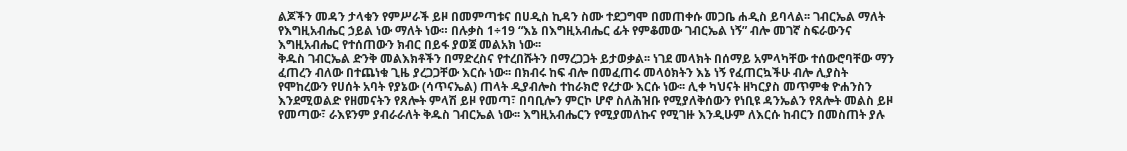ልጆችን መዳን ታላቁን የምሥራች ይዞ በመምጣቱና በሀዲስ ኪዳን ስሙ ተደጋግሞ በመጠቀሱ መጋቤ ሐዲስ ይባላል፡፡ ገብርኤል ማለት የእግዚአብሔር ኃይል ነው ማለት ነው። በሉቃስ 1÷19 “እኔ በእግዚአብሔር ፊት የምቆመው ገብርኤል ነኝ” ብሎ መገኛ ስፍራውንና እግዚአብሔር የተሰጠውን ክብር በይፋ ያወጀ መልአክ ነው፡፡
ቅዱስ ገብርኤል ድንቅ መልእክቶችን በማድረስና የተረበሹትን በማረጋጋት ይታወቃል፡፡ ነገደ መላክት በሰማይ አምላካቸው ተሰውሮባቸው ማን ፈጠረን ብለው በተጨነቁ ጊዜ ያረጋጋቸው እርሱ ነው፡፡ በክብሩ ከፍ ብሎ በመፈጠሩ መላዕክትን እኔ ነኝ የፈጠርኳችሁ ብሎ ሊያስት የሞከረውን የሀሰት አባት የያኔው (ሳጥናኤል) ጠላት ዲያብሎስ ተከራክሮ የረታው እርሱ ነው፡፡ ሊቀ ካህናት ዘካርያስ መጥምቁ ዮሐንስን እንደሚወልድ የዘመናትን የጸሎት ምላሽ ይዞ የመጣ፣ በባቢሎን ምርኮ ሆኖ ስለሕዝቡ የሚያለቅሰውን የነቢዩ ዳንኤልን የጸሎት መልስ ይዞ የመጣው፣ ራእዩንም ያብራራለት ቅዱስ ገብርኤል ነው፡፡ እግዚአብሔርን የሚያመለኩና የሚገዙ እንዲሁም ለእርሱ ከብርን በመስጠት ያሉ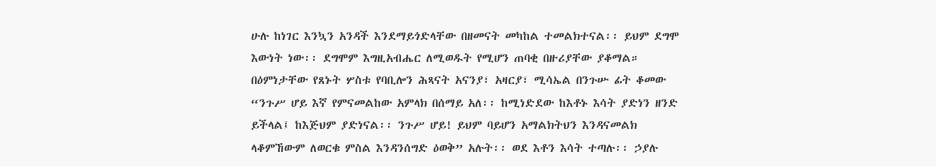ሁሉ ከነገር እንኳን አንዳች እንደማይጎድላቸው በዘመናት መካከል ተመልክተናል፡፡ ይህም ደግሞ እውነት ነው፡፡ ደግሞም እግዚአብሔር ለሚወዱት የሚሆን ጠባቂ በዙሪያቸው ያቆማል።
በዕምነታቸው የጸኑት ሦስቱ የባቢሎን ሕጻናት አናንያ፣ አዛርያ፣ ሚሳኤል በንጉሡ ፊት ቆመው “ንጉሥ ሆይ እኛ የምናመልከው አምላክ በሰማይ አለ፡፡ ከሚነድደው ከእቶኑ እሳት ያድነን ዘንድ ይችላል፤ ከእጅህም ያድነናል፡፡ ንጉሥ ሆይ! ይህም ባይሆን አማልክትህን እንዳናመልክ ላቆምኸውም ለወርቁ ምስል እንዳንሰግድ ዕወቅ” አሉት፡፡ ወደ እቶን እሳት ተጣሉ፡፡ ኃያሉ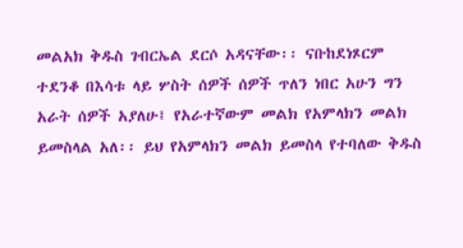መልአክ ቅዱስ ገብርኤል ደርሶ አዳናቸው፡፡ ናቡከደነጾርም ተደንቆ በእሳቱ ላይ ሦስት ሰዎች ሰዎች ጥለን ነበር አሁን ግን አራት ሰዎች አያለሁ፤ የአራተኛውም መልክ የአምላክን መልክ ይመስላል አለ፡፡ ይህ የአምላክን መልክ ይመስላ የተባለው ቅዱስ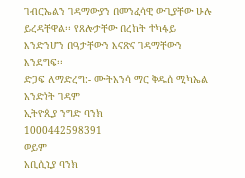ገብርኤልን ገዳማውያን በመንፈሳዊ ውጊያቸው ሁሉ ይረዳቸዋል፡፡ የጸሎታቸው በረከት ተካፋይ እንድንሆን በዓታቸውን እናጽና ገዳማቸውን እንደግፍ፡፡
ድጋፍ ለማድረግ:- ሙትአንሳ ማር ቅዱሰ ሚካኤል አንድነት ገዳም
ኢትዮጲያ ንግድ ባንክ
1000442598391
ወይም
አቢሲኒያ ባንክ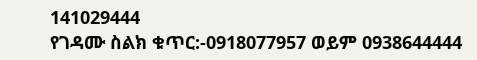141029444
የገዳሙ ስልክ ቁጥር:-0918077957 ወይም 0938644444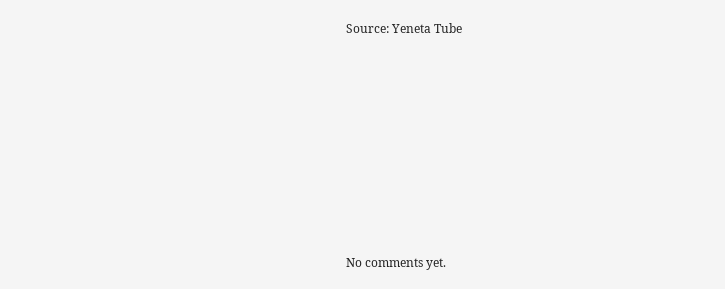Source: Yeneta Tube









No comments yet.